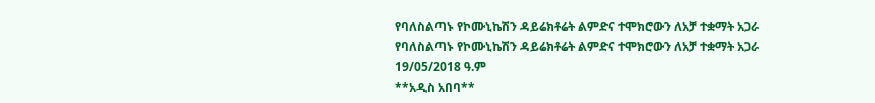የባለስልጣኑ የኮሙኒኬሽን ዳይሬክቶሬት ልምድና ተሞክሮውን ለአቻ ተቋማት አጋራ
የባለስልጣኑ የኮሙኒኬሽን ዳይሬክቶሬት ልምድና ተሞክሮውን ለአቻ ተቋማት አጋራ
19/05/2018 ዓ.ም
**አዲስ አበባ**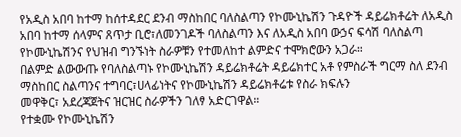የአዲስ አበባ ከተማ ከሰተዳደር ደንብ ማስከበር ባለስልጣን የኮሙኒኬሽን ጉዳዮች ዳይሬክቶሬት ለአዲስ አበባ ከተማ ሰላምና ጸጥታ ቢሮ፣ለመንገዶች ባለስልጣን እና ለአዲስ አበባ ውኃና ፍሳሽ ባለስልጣ የኮሙኒኬሽንና የህዝብ ግንኙነት ስራዎቹን የተመለከተ ልምድና ተሞክሮውን አጋራ።
በልምድ ልውውጡ የባለስልጣኑ የኮሙኒኬሽን ዳይሬክቶሬት ዳይሬክተር አቶ የምስራች ግርማ ስለ ደንብ ማስከበር ስልጣንና ተግባር፣ሀላፊነትና የኮሙኒኬሽን ዳይሬክቶሬቱ የስራ ክፍሉን
መዋቅር፣ አደረጃጀትና ዝርዝር ስራዎችን ገለፃ አድርገዋል።
የተቋሙ የኮሙኒኬሽን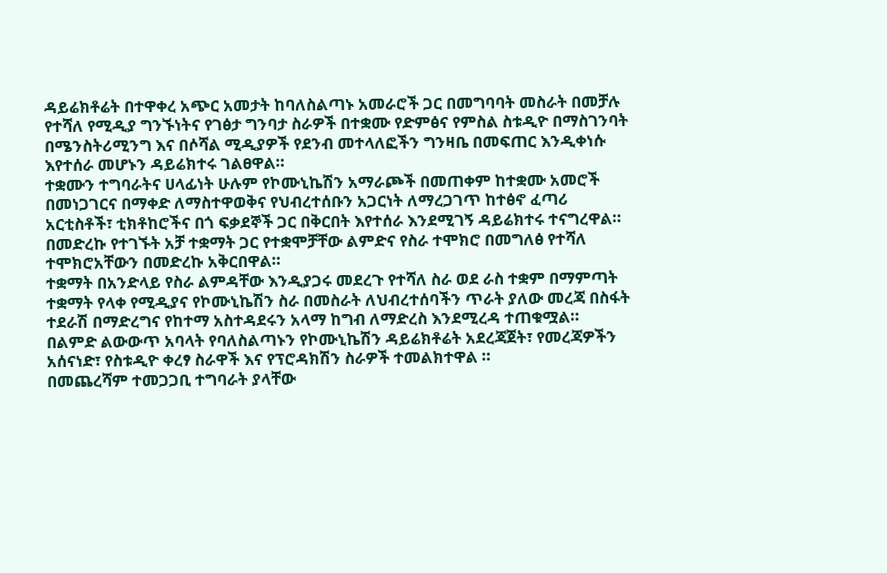ዳይሬክቶሬት በተዋቀረ አጭር አመታት ከባለስልጣኑ አመራሮች ጋር በመግባባት መስራት በመቻሉ የተሻለ የሚዲያ ግንኙነትና የገፅታ ግንባታ ስራዎች በተቋሙ የድምፅና የምስል ስቱዲዮ በማስገንባት በሜንስትሪሚንግ እና በሶሻል ሚዲያዎች የደንብ መተላለፎችን ግንዛቤ በመፍጠር እንዲቀነሱ እየተሰራ መሆኑን ዳይሬክተሩ ገልፀዋል።
ተቋሙን ተግባራትና ሀላፊነት ሁሉም የኮሙኒኬሽን አማራጮች በመጠቀም ከተቋሙ አመሮች በመነጋገርና በማቀድ ለማስተዋወቅና የህብረተሰቡን አጋርነት ለማረጋገጥ ከተፅኖ ፈጣሪ አርቲስቶች፣ ቲክቶከሮችና በጎ ፍቃደኞች ጋር በቅርበት እየተሰራ እንደሚገኝ ዳይሬክተሩ ተናግረዋል።
በመድረኩ የተገኙት አቻ ተቋማት ጋር የተቋሞቻቸው ልምድና የስራ ተሞክሮ በመግለፅ የተሻለ ተሞክሮአቸውን በመድረኩ አቅርበዋል።
ተቋማት በአንድላይ የስራ ልምዳቸው እንዲያጋሩ መደረጉ የተሻለ ስራ ወደ ራስ ተቋም በማምጣት ተቋማት የላቀ የሚዲያና የኮሙኒኬሽን ስራ በመስራት ለህብረተሰባችን ጥራት ያለው መረጃ በስፋት ተደራሽ በማድረግና የከተማ አስተዳደሩን አላማ ከግብ ለማድረስ እንደሚረዳ ተጠቁሟል።
በልምድ ልውውጥ አባላት የባለስልጣኑን የኮሙኒኬሽን ዳይሬክቶሬት አደረጃጀት፣ የመረጃዎችን አሰናነድ፣ የስቱዲዮ ቀረፃ ስራዋች እና የፕሮዳክሽን ስራዎች ተመልክተዋል ።
በመጨረሻም ተመጋጋቢ ተግባራት ያላቸው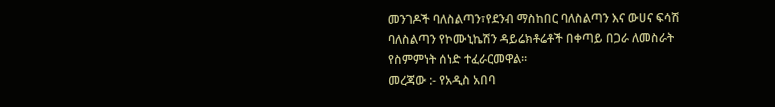መንገዶች ባለስልጣን፣የደንብ ማስከበር ባለስልጣን እና ውሀና ፍሳሽ ባለስልጣን የኮሙኒኬሽን ዳይሬክቶሬቶች በቀጣይ በጋራ ለመስራት የስምምነት ሰነድ ተፈራርመዋል።
መረጃው :- የአዲስ አበባ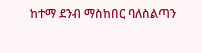ከተማ ደንብ ማስከበር ባለስልጣን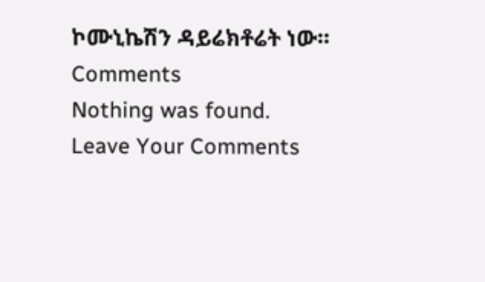ኮሙኒኬሽን ዳይሬክቶሬት ነው።
Comments
Nothing was found.
Leave Your Comments